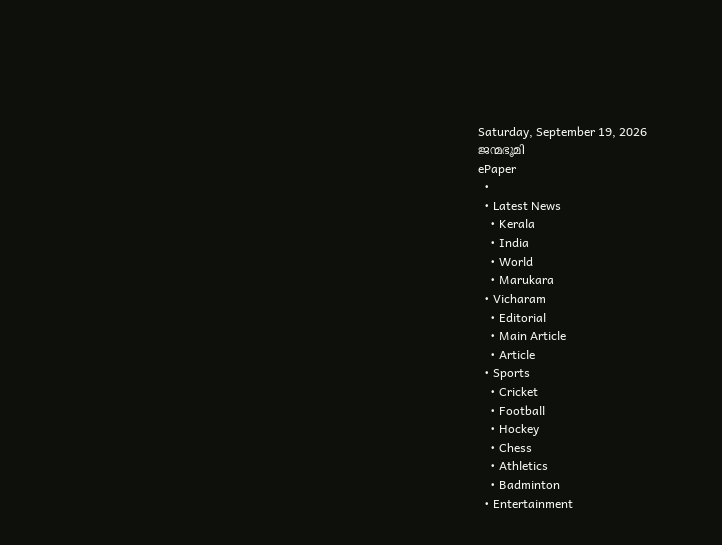Saturday, September 19, 2026
ജന്മഭൂമി
ePaper
  •
  • Latest News
    • Kerala
    • India
    • World
    • Marukara
  • Vicharam
    • Editorial
    • Main Article
    • Article
  • Sports
    • Cricket
    • Football
    • Hockey
    • Chess
    • Athletics
    • Badminton
  • Entertainment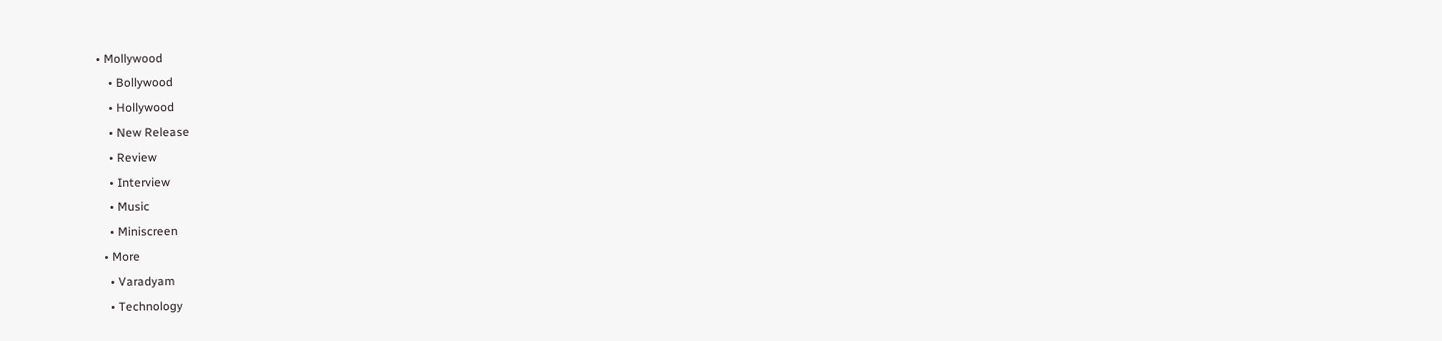• Mollywood
    • Bollywood
    • Hollywood
    • New Release
    • Review
    • Interview
    • Music
    • Miniscreen
  • More
    • Varadyam
    • Technology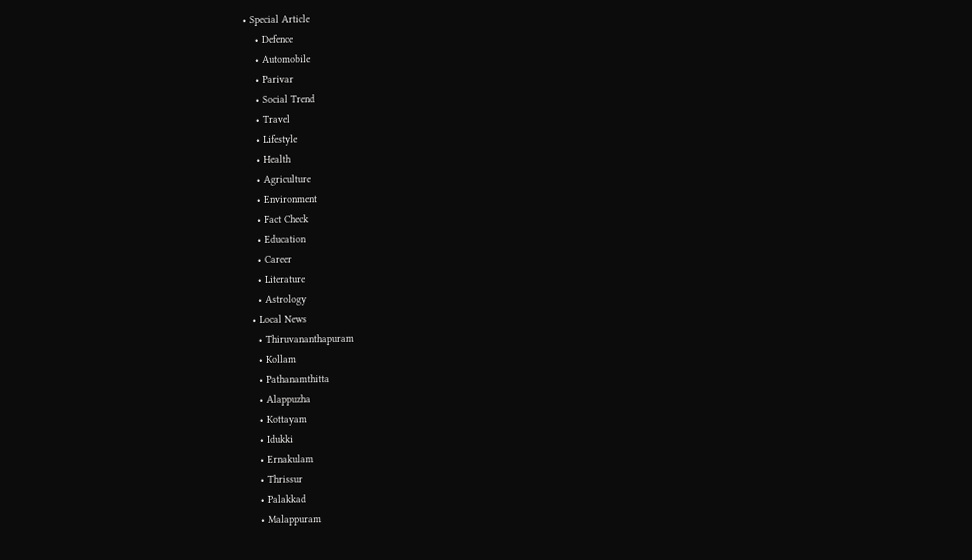• Special Article
    • Defence
    • Automobile
    • Parivar
    • Social Trend
    • Travel
    • Lifestyle
    • Health
    • Agriculture
    • Environment
    • Fact Check
    • Education
    • Career
    • Literature
    • Astrology
  • Local News
    • Thiruvananthapuram
    • Kollam
    • Pathanamthitta
    • Alappuzha
    • Kottayam
    • Idukki
    • Ernakulam
    • Thrissur
    • Palakkad
    • Malappuram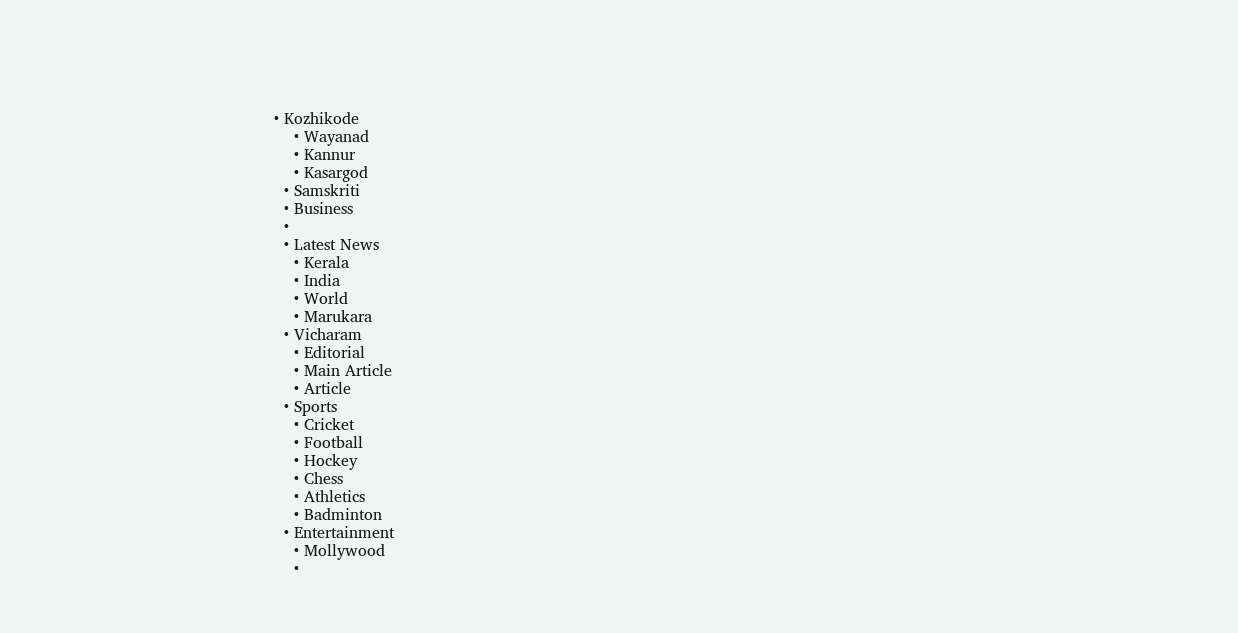• Kozhikode
    • Wayanad
    • Kannur
    • Kasargod
  • Samskriti
  • Business
  •
  • Latest News
    • Kerala
    • India
    • World
    • Marukara
  • Vicharam
    • Editorial
    • Main Article
    • Article
  • Sports
    • Cricket
    • Football
    • Hockey
    • Chess
    • Athletics
    • Badminton
  • Entertainment
    • Mollywood
    •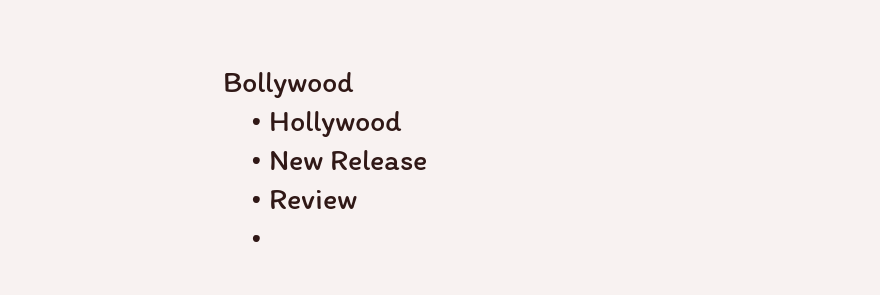Bollywood
    • Hollywood
    • New Release
    • Review
    •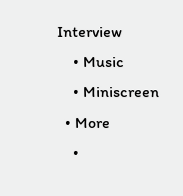Interview
    • Music
    • Miniscreen
  • More
    •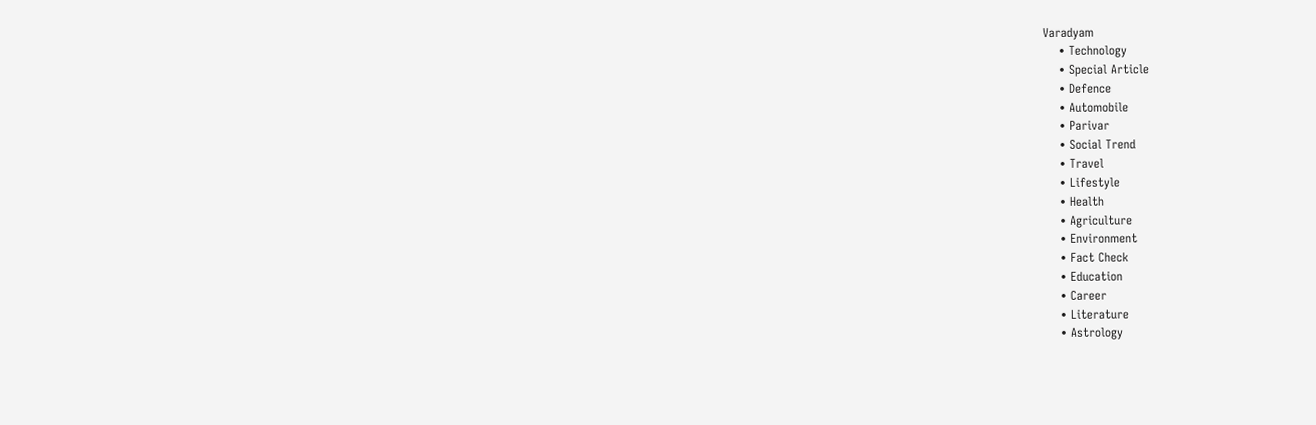Varadyam
    • Technology
    • Special Article
    • Defence
    • Automobile
    • Parivar
    • Social Trend
    • Travel
    • Lifestyle
    • Health
    • Agriculture
    • Environment
    • Fact Check
    • Education
    • Career
    • Literature
    • Astrology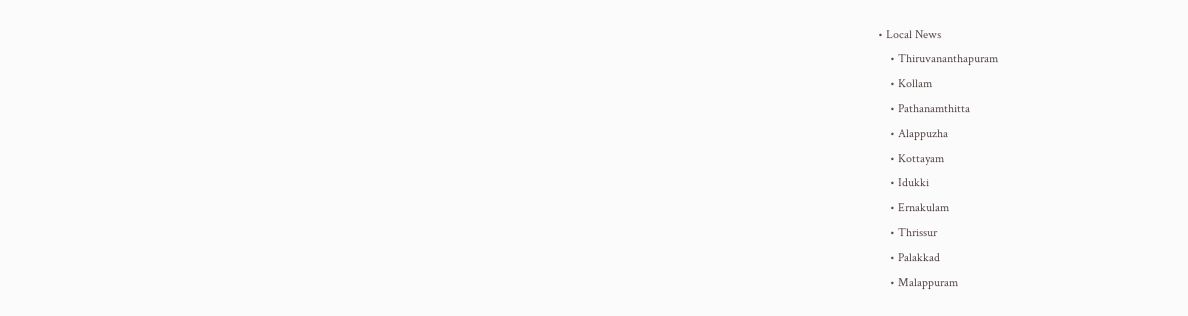• Local News
    • Thiruvananthapuram
    • Kollam
    • Pathanamthitta
    • Alappuzha
    • Kottayam
    • Idukki
    • Ernakulam
    • Thrissur
    • Palakkad
    • Malappuram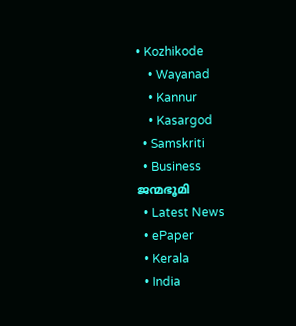• Kozhikode
    • Wayanad
    • Kannur
    • Kasargod
  • Samskriti
  • Business
ജന്മഭൂമി
  • Latest News
  • ePaper
  • Kerala
  • India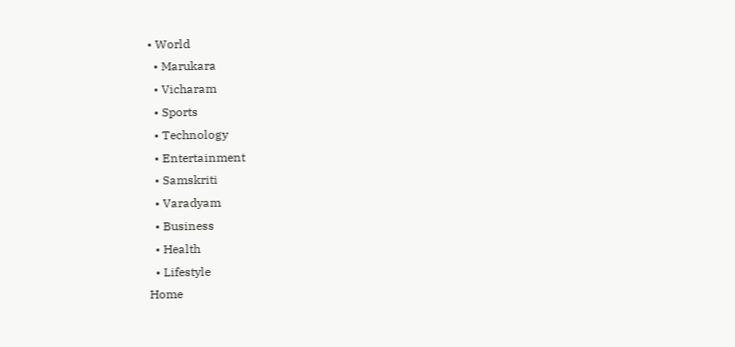• World
  • Marukara
  • Vicharam
  • Sports
  • Technology
  • Entertainment
  • Samskriti
  • Varadyam
  • Business
  • Health
  • Lifestyle
Home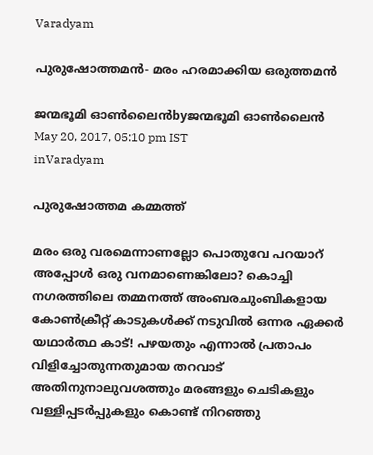Varadyam

പുരുഷോത്തമന്‍- മരം ഹരമാക്കിയ ഒരുത്തമന്‍

ജന്മഭൂമി ഓണ്‍ലൈന്‍byജന്മഭൂമി ഓണ്‍ലൈന്‍
May 20, 2017, 05:10 pm IST
inVaradyam

പുരുഷോത്തമ കമ്മത്ത്

മരം ഒരു വരമെന്നാണല്ലോ പൊതുവേ പറയാറ് അപ്പോള്‍ ഒരു വനമാണെങ്കിലോ? കൊച്ചി നഗരത്തിലെ തമ്മനത്ത് അംബരചുംബികളായ കോണ്‍ക്രീറ്റ് കാടുകള്‍ക്ക് നടുവില്‍ ഒന്നര ഏക്കര്‍ യഥാര്‍ത്ഥ കാട്! പഴയതും എന്നാല്‍ പ്രതാപം വിളിച്ചോതുന്നതുമായ തറവാട് അതിനുനാലുവശത്തും മരങ്ങളും ചെടികളും വള്ളിപ്പടര്‍പ്പുകളും കൊണ്ട് നിറഞ്ഞു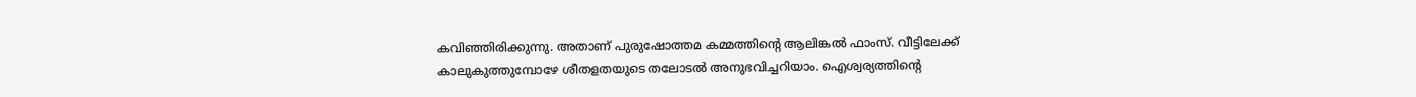കവിഞ്ഞിരിക്കുന്നു. അതാണ് പുരുഷോത്തമ കമ്മത്തിന്റെ ആലിങ്കല്‍ ഫാംസ്. വീട്ടിലേക്ക് കാലുകുത്തുമ്പോഴേ ശീതളതയുടെ തലോടല്‍ അനുഭവിച്ചറിയാം. ഐശ്വര്യത്തിന്റെ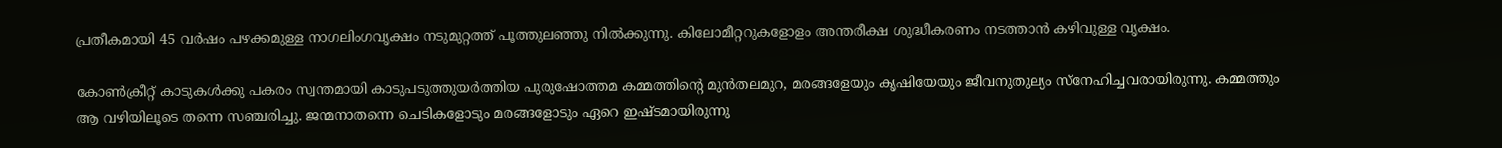പ്രതീകമായി 45 വര്‍ഷം പഴക്കമുള്ള നാഗലിംഗവൃക്ഷം നടുമുറ്റത്ത് പൂത്തുലഞ്ഞു നില്‍ക്കുന്നു. കിലോമീറ്ററുകളോളം അന്തരീക്ഷ ശുദ്ധീകരണം നടത്താന്‍ കഴിവുള്ള വൃക്ഷം.

കോണ്‍ക്രീറ്റ് കാടുകള്‍ക്കു പകരം സ്വന്തമായി കാടുപടുത്തുയര്‍ത്തിയ പുരുഷോത്തമ കമ്മത്തിന്റെ മുന്‍തലമുറ, മരങ്ങളേയും കൃഷിയേയും ജീവനുതുല്യം സ്‌നേഹിച്ചവരായിരുന്നു. കമ്മത്തും ആ വഴിയിലൂടെ തന്നെ സഞ്ചരിച്ചു. ജന്മനാതന്നെ ചെടികളോടും മരങ്ങളോടും ഏറെ ഇഷ്ടമായിരുന്നു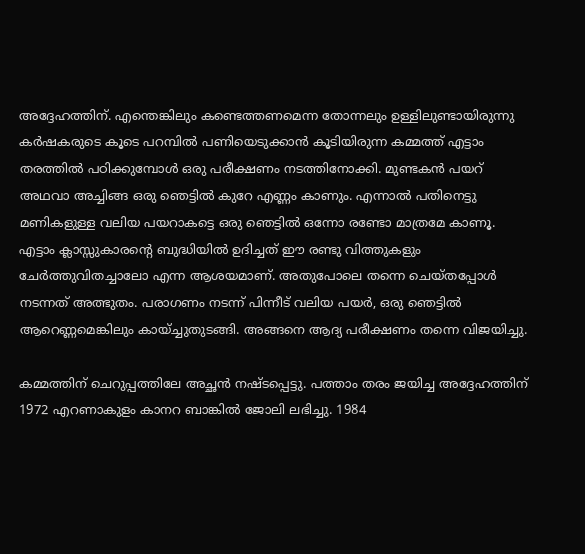അദ്ദേഹത്തിന്. എന്തെങ്കിലും കണ്ടെത്തണമെന്ന തോന്നലും ഉള്ളിലുണ്ടായിരുന്നു കര്‍ഷകരുടെ കൂടെ പറമ്പില്‍ പണിയെടുക്കാന്‍ കൂടിയിരുന്ന കമ്മത്ത് എട്ടാം തരത്തില്‍ പഠിക്കുമ്പോള്‍ ഒരു പരീക്ഷണം നടത്തിനോക്കി. മുണ്ടകന്‍ പയറ് അഥവാ അച്ചിങ്ങ ഒരു ഞെട്ടില്‍ കുറേ എണ്ണം കാണും. എന്നാല്‍ പതിനെട്ടു മണികളുള്ള വലിയ പയറാകട്ടെ ഒരു ഞെട്ടില്‍ ഒന്നോ രണ്ടോ മാത്രമേ കാണൂ. എട്ടാം ക്ലാസ്സുകാരന്റെ ബുദ്ധിയില്‍ ഉദിച്ചത് ഈ രണ്ടു വിത്തുകളും ചേര്‍ത്തുവിതച്ചാലോ എന്ന ആശയമാണ്. അതുപോലെ തന്നെ ചെയ്തപ്പോള്‍ നടന്നത് അത്ഭുതം. പരാഗണം നടന്ന് പിന്നീട് വലിയ പയര്‍, ഒരു ഞെട്ടില്‍ ആറെണ്ണമെങ്കിലും കായ്ച്ചുതുടങ്ങി. അങ്ങനെ ആദ്യ പരീക്ഷണം തന്നെ വിജയിച്ചു.

കമ്മത്തിന് ചെറുപ്പത്തിലേ അച്ഛന്‍ നഷ്ടപ്പെട്ടു. പത്താം തരം ജയിച്ച അദ്ദേഹത്തിന് 1972 എറണാകുളം കാനറ ബാങ്കില്‍ ജോലി ലഭിച്ചു. 1984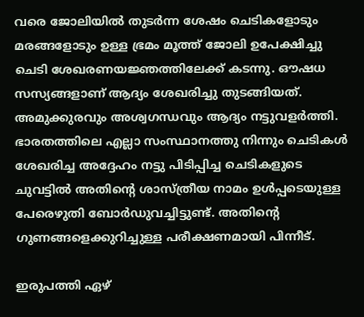വരെ ജോലിയില്‍ തുടര്‍ന്ന ശേഷം ചെടികളോടും മരങ്ങളോടും ഉള്ള ഭ്രമം മൂത്ത് ജോലി ഉപേക്ഷിച്ചു ചെടി ശേഖരണയജ്ഞത്തിലേക്ക് കടന്നു. ഔഷധ സസ്യങ്ങളാണ് ആദ്യം ശേഖരിച്ചു തുടങ്ങിയത്. അമുക്കുരവും അശ്വഗന്ധവും ആദ്യം നട്ടുവളര്‍ത്തി. ഭാരതത്തിലെ എല്ലാ സംസ്ഥാനത്തു നിന്നും ചെടികള്‍ ശേഖരിച്ച അദ്ദേഹം നട്ടു പിടിപ്പിച്ച ചെടികളുടെ ചുവട്ടില്‍ അതിന്റെ ശാസ്ത്രീയ നാമം ഉള്‍പ്പടെയുള്ള പേരെഴുതി ബോര്‍ഡുവച്ചിട്ടുണ്ട്. അതിന്റെ ഗുണങ്ങളെക്കുറിച്ചുള്ള പരീക്ഷണമായി പിന്നീട്.

ഇരുപത്തി ഏഴ്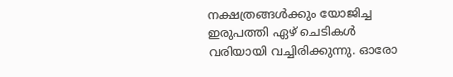നക്ഷത്രങ്ങള്‍ക്കും യോജിച്ച ഇരുപത്തി ഏഴ് ചെടികള്‍ വരിയായി വച്ചിരിക്കുന്നു. ഓരോ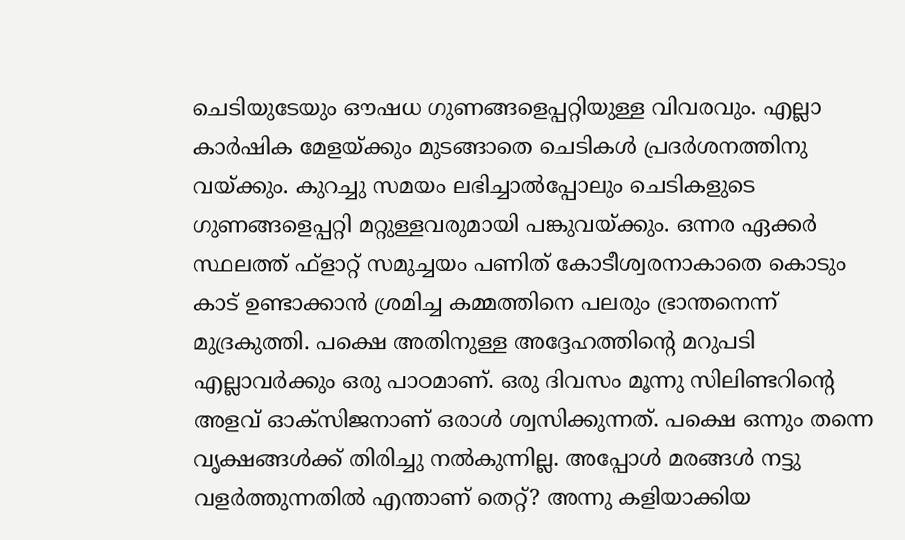ചെടിയുടേയും ഔഷധ ഗുണങ്ങളെപ്പറ്റിയുള്ള വിവരവും. എല്ലാ കാര്‍ഷിക മേളയ്‌ക്കും മുടങ്ങാതെ ചെടികള്‍ പ്രദര്‍ശനത്തിനു വയ്‌ക്കും. കുറച്ചു സമയം ലഭിച്ചാല്‍പ്പോലും ചെടികളുടെ ഗുണങ്ങളെപ്പറ്റി മറ്റുള്ളവരുമായി പങ്കുവയ്‌ക്കും. ഒന്നര ഏക്കര്‍ സ്ഥലത്ത് ഫ്‌ളാറ്റ് സമുച്ചയം പണിത് കോടീശ്വരനാകാതെ കൊടും കാട് ഉണ്ടാക്കാന്‍ ശ്രമിച്ച കമ്മത്തിനെ പലരും ഭ്രാന്തനെന്ന് മുദ്രകുത്തി. പക്ഷെ അതിനുള്ള അദ്ദേഹത്തിന്റെ മറുപടി എല്ലാവര്‍ക്കും ഒരു പാഠമാണ്. ഒരു ദിവസം മൂന്നു സിലിണ്ടറിന്റെ അളവ് ഓക്‌സിജനാണ് ഒരാള്‍ ശ്വസിക്കുന്നത്. പക്ഷെ ഒന്നും തന്നെ വൃക്ഷങ്ങള്‍ക്ക് തിരിച്ചു നല്‍കുന്നില്ല. അപ്പോള്‍ മരങ്ങള്‍ നട്ടു വളര്‍ത്തുന്നതില്‍ എന്താണ് തെറ്റ്? അന്നു കളിയാക്കിയ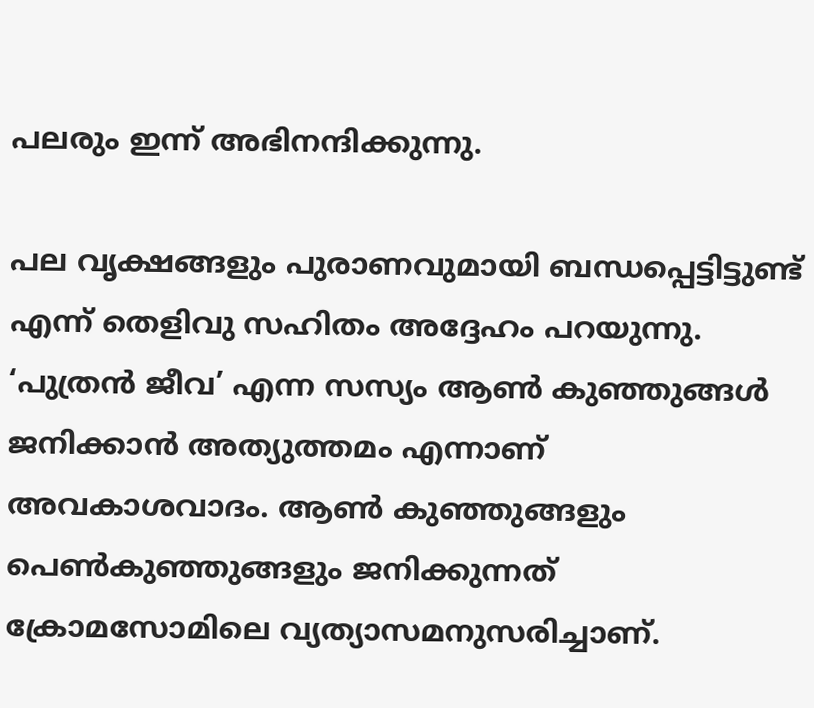പലരും ഇന്ന് അഭിനന്ദിക്കുന്നു.

പല വൃക്ഷങ്ങളും പുരാണവുമായി ബന്ധപ്പെട്ടിട്ടുണ്ട് എന്ന് തെളിവു സഹിതം അദ്ദേഹം പറയുന്നു. ‘പുത്രന്‍ ജീവ’ എന്ന സസ്യം ആണ്‍ കുഞ്ഞുങ്ങള്‍ ജനിക്കാന്‍ അത്യുത്തമം എന്നാണ് അവകാശവാദം. ആണ്‍ കുഞ്ഞുങ്ങളും പെണ്‍കുഞ്ഞുങ്ങളും ജനിക്കുന്നത് ക്രോമസോമിലെ വ്യത്യാസമനുസരിച്ചാണ്.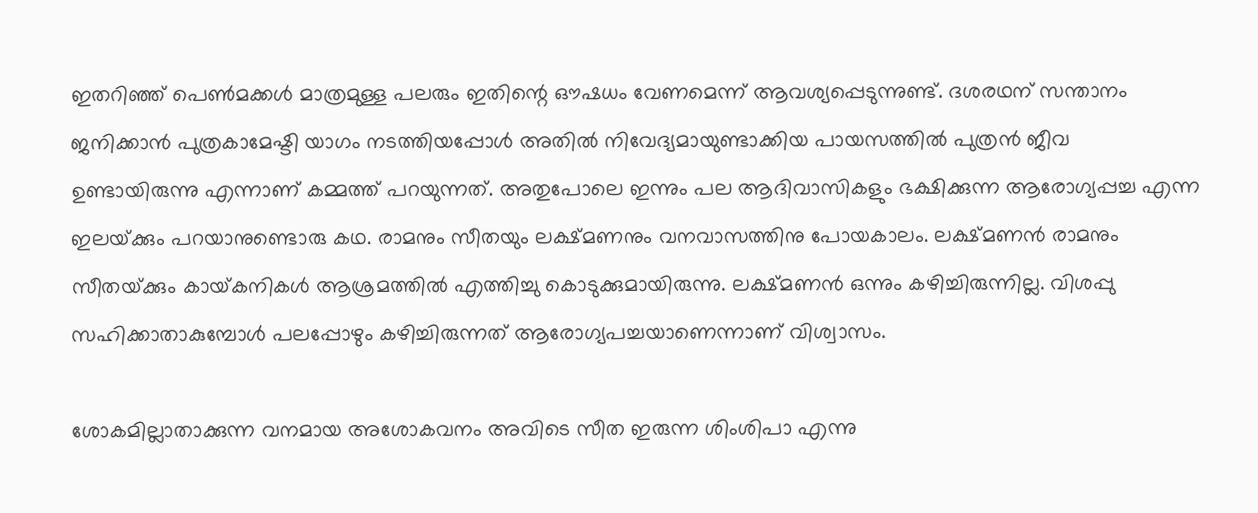ഇതറിഞ്ഞ് പെണ്‍മക്കള്‍ മാത്രമുള്ള പലരും ഇതിന്റെ ഔഷധം വേണമെന്ന് ആവശ്യപ്പെടുന്നുണ്ട്. ദശരഥന് സന്താനം ജനിക്കാന്‍ പുത്രകാമേഷ്ടി യാഗം നടത്തിയപ്പോള്‍ അതില്‍ നിവേദ്യമായുണ്ടാക്കിയ പായസത്തില്‍ പുത്രന്‍ ജീവ ഉണ്ടായിരുന്നു എന്നാണ് കമ്മത്ത് പറയുന്നത്. അതുപോലെ ഇന്നും പല ആദിവാസികളും ഭക്ഷിക്കുന്ന ആരോഗ്യപ്പച്ച എന്ന ഇലയ്‌ക്കും പറയാനുണ്ടൊരു കഥ. രാമനും സീതയും ലക്ഷ്മണനും വനവാസത്തിനു പോയകാലം. ലക്ഷ്മണന്‍ രാമനും സീതയ്‌ക്കും കായ്‌കനികള്‍ ആശ്രമത്തില്‍ എത്തിച്ചു കൊടുക്കുമായിരുന്നു. ലക്ഷ്മണന്‍ ഒന്നും കഴിച്ചിരുന്നില്ല. വിശപ്പു സഹിക്കാതാകുമ്പോള്‍ പലപ്പോഴും കഴിച്ചിരുന്നത് ആരോഗ്യപച്ചയാണെന്നാണ് വിശ്വാസം.

ശോകമില്ലാതാക്കുന്ന വനമായ അശോകവനം അവിടെ സീത ഇരുന്ന ശിംശിപാ എന്നു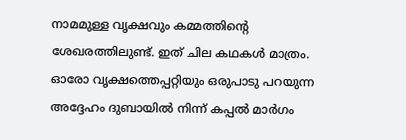നാമമുള്ള വൃക്ഷവും കമ്മത്തിന്റെ ശേഖരത്തിലുണ്ട്. ഇത് ചില കഥകള്‍ മാത്രം. ഓരോ വൃക്ഷത്തെപ്പറ്റിയും ഒരുപാടു പറയുന്ന അദ്ദേഹം ദുബായില്‍ നിന്ന് കപ്പല്‍ മാര്‍ഗം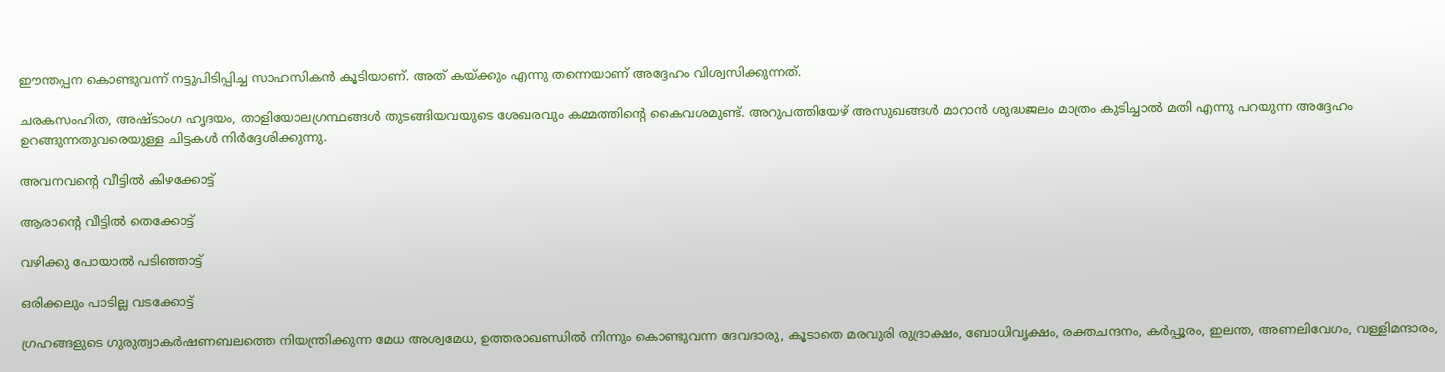ഈന്തപ്പന കൊണ്ടുവന്ന് നട്ടുപിടിപ്പിച്ച സാഹസികന്‍ കൂടിയാണ്. അത് കയ്‌ക്കും എന്നു തന്നെയാണ് അദ്ദേഹം വിശ്വസിക്കുന്നത്.

ചരകസംഹിത, അഷ്ടാംഗ ഹൃദയം, താളിയോലഗ്രന്ഥങ്ങള്‍ തുടങ്ങിയവയുടെ ശേഖരവും കമ്മത്തിന്റെ കൈവശമുണ്ട്. അറുപത്തിയേഴ് അസുഖങ്ങള്‍ മാറാന്‍ ശുദ്ധജലം മാത്രം കുടിച്ചാല്‍ മതി എന്നു പറയുന്ന അദ്ദേഹം ഉറങ്ങുന്നതുവരെയുള്ള ചിട്ടകള്‍ നിര്‍ദ്ദേശിക്കുന്നു.

അവനവന്റെ വീട്ടില്‍ കിഴക്കോട്ട്

ആരാന്റെ വീട്ടില്‍ തെക്കോട്ട്

വഴിക്കു പോയാല്‍ പടിഞ്ഞാട്ട്

ഒരിക്കലും പാടില്ല വടക്കോട്ട്

ഗ്രഹങ്ങളുടെ ഗുരുത്വാകര്‍ഷണബലത്തെ നിയന്ത്രിക്കുന്ന മേധ അശ്വമേധ, ഉത്തരാഖണ്ഡില്‍ നിന്നും കൊണ്ടുവന്ന ദേവദാരു, കൂടാതെ മരവുരി രുദ്രാക്ഷം, ബോധിവൃക്ഷം, രക്തചന്ദനം, കര്‍പ്പൂരം, ഇലന്ത, അണലിവേഗം, വള്ളിമന്ദാരം,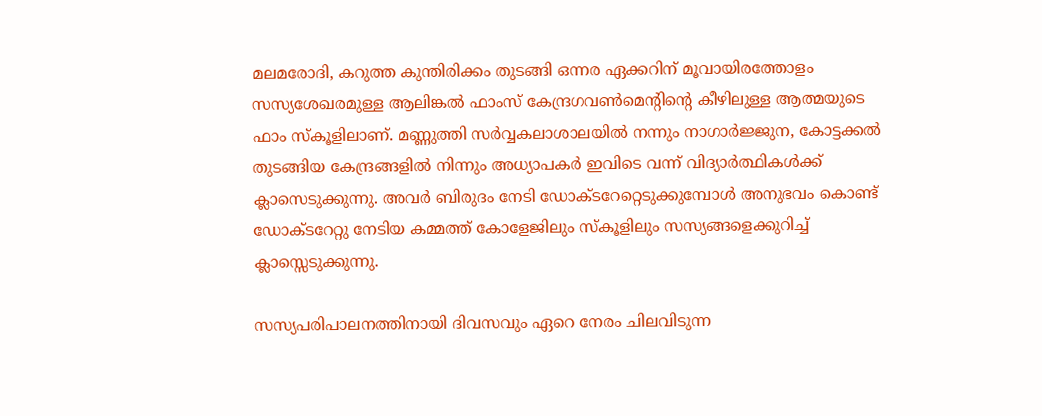മലമരോദി, കറുത്ത കുന്തിരിക്കം തുടങ്ങി ഒന്നര ഏക്കറിന് മൂവായിരത്തോളം സസ്യശേഖരമുള്ള ആലിങ്കല്‍ ഫാംസ് കേന്ദ്രഗവണ്‍മെന്റിന്റെ കീഴിലുള്ള ആത്മയുടെ ഫാം സ്‌കൂളിലാണ്. മണ്ണുത്തി സര്‍വ്വകലാശാലയില്‍ നന്നും നാഗാര്‍ജ്ജുന, കോട്ടക്കല്‍ തുടങ്ങിയ കേന്ദ്രങ്ങളില്‍ നിന്നും അധ്യാപകര്‍ ഇവിടെ വന്ന് വിദ്യാര്‍ത്ഥികള്‍ക്ക് ക്ലാസെടുക്കുന്നു. അവര്‍ ബിരുദം നേടി ഡോക്ടറേറ്റെടുക്കുമ്പോള്‍ അനുഭവം കൊണ്ട് ഡോക്ടറേറ്റു നേടിയ കമ്മത്ത് കോളേജിലും സ്‌കൂളിലും സസ്യങ്ങളെക്കുറിച്ച് ക്ലാസ്സെടുക്കുന്നു.

സസ്യപരിപാലനത്തിനായി ദിവസവും ഏറെ നേരം ചിലവിടുന്ന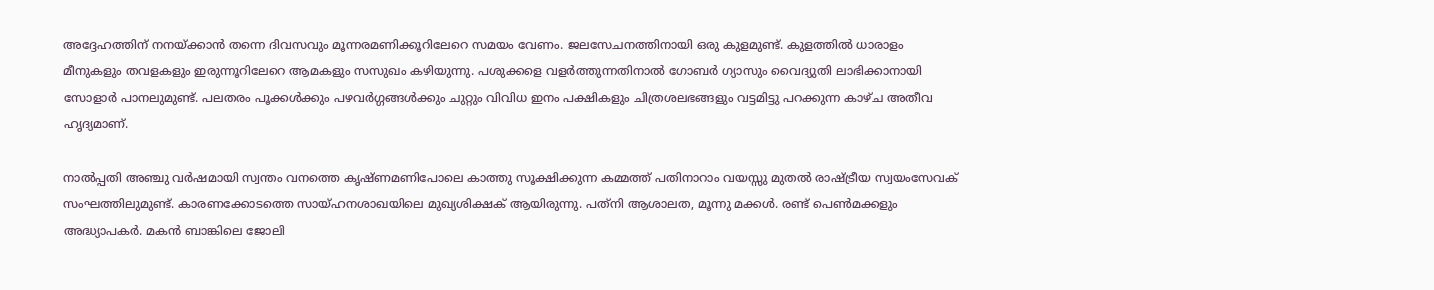അദ്ദേഹത്തിന് നനയ്‌ക്കാന്‍ തന്നെ ദിവസവും മൂന്നരമണിക്കൂറിലേറെ സമയം വേണം. ജലസേചനത്തിനായി ഒരു കുളമുണ്ട്. കുളത്തില്‍ ധാരാളം മീനുകളും തവളകളും ഇരുന്നൂറിലേറെ ആമകളും സസുഖം കഴിയുന്നു. പശുക്കളെ വളര്‍ത്തുന്നതിനാല്‍ ഗോബര്‍ ഗ്യാസും വൈദ്യുതി ലാഭിക്കാനായി സോളാര്‍ പാനലുമുണ്ട്. പലതരം പൂക്കള്‍ക്കും പഴവര്‍ഗ്ഗങ്ങള്‍ക്കും ചുറ്റും വിവിധ ഇനം പക്ഷികളും ചിത്രശലഭങ്ങളും വട്ടമിട്ടു പറക്കുന്ന കാഴ്ച അതീവ ഹൃദ്യമാണ്.

നാല്‍പ്പതി അഞ്ചു വര്‍ഷമായി സ്വന്തം വനത്തെ കൃഷ്ണമണിപോലെ കാത്തു സൂക്ഷിക്കുന്ന കമ്മത്ത് പതിനാറാം വയസ്സു മുതല്‍ രാഷ്‌ട്രീയ സ്വയംസേവക് സംഘത്തിലുമുണ്ട്. കാരണക്കോടത്തെ സായ്ഹനശാഖയിലെ മുഖ്യശിക്ഷക് ആയിരുന്നു. പത്‌നി ആശാലത, മൂന്നു മക്കള്‍. രണ്ട് പെണ്‍മക്കളും അദ്ധ്യാപകര്‍. മകന്‍ ബാങ്കിലെ ജോലി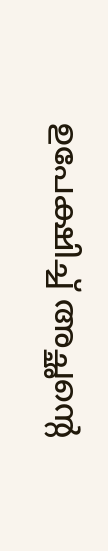ഉപേക്ഷിച്ച് അച്ഛന്റെ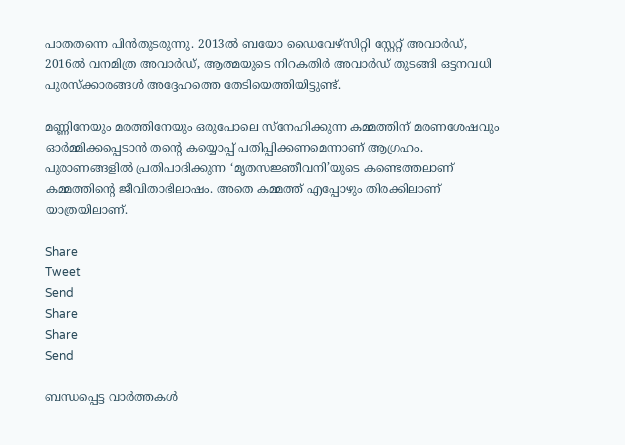പാതതന്നെ പിന്‍തുടരുന്നു. 2013ല്‍ ബയോ ഡൈവേഴ്‌സിറ്റി സ്റ്റേറ്റ് അവാര്‍ഡ്, 2016ല്‍ വനമിത്ര അവാര്‍ഡ്, ആത്മയുടെ നിറകതിര്‍ അവാര്‍ഡ് തുടങ്ങി ഒട്ടനവധി പുരസ്‌ക്കാരങ്ങള്‍ അദ്ദേഹത്തെ തേടിയെത്തിയിട്ടുണ്ട്.

മണ്ണിനേയും മരത്തിനേയും ഒരുപോലെ സ്‌നേഹിക്കുന്ന കമ്മത്തിന് മരണശേഷവും ഓര്‍മ്മിക്കപ്പെടാന്‍ തന്റെ കയ്യൊപ്പ് പതിപ്പിക്കണമെന്നാണ് ആഗ്രഹം. പുരാണങ്ങളില്‍ പ്രതിപാദിക്കുന്ന ‘മൃതസജ്ഞീവനി’യുടെ കണ്ടെത്തലാണ് കമ്മത്തിന്റെ ജീവിതാഭിലാഷം. അതെ കമ്മത്ത് എപ്പോഴും തിരക്കിലാണ് യാത്രയിലാണ്.

Share
Tweet
Send
Share
Share
Send

ബന്ധപ്പെട്ട വാര്‍ത്തകള്‍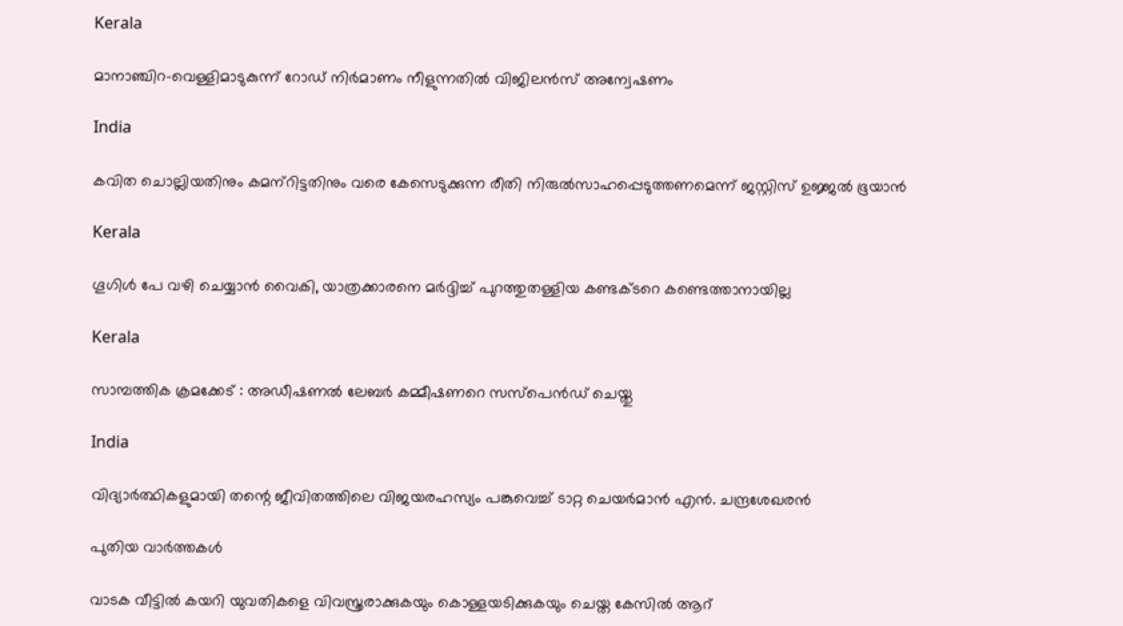Kerala

മാനാഞ്ചിറ-വെള്ളിമാടുകുന്ന് റോഡ് നിര്‍മാണം നീളുന്നതില്‍ വിജിലന്‍സ് അന്വേഷണം

India

കവിത ചൊല്ലിയതിനും കമന്‌റിട്ടതിനും വരെ കേസെടുക്കുന്ന രീതി നിരുല്‍സാഹപ്പെടുത്തണമെന്ന് ജസ്റ്റിസ് ഉജ്ജല്‍ ഭൂയാന്‍

Kerala

ഗൂഗിള്‍ പേ വഴി ചെയ്യാന്‍ വൈകി, യാത്രക്കാരനെ മര്‍ദ്ദിച്ച് പുറത്തുതള്ളിയ കണ്ടക്ടറെ കണ്ടെത്താനായില്ല

Kerala

സാമ്പത്തിക ക്രമക്കേട് : അഡീഷണല്‍ ലേബര്‍ കമ്മീഷണറെ സസ്‌പെന്‍ഡ് ചെയ്തു

India

വിദ്യാര്‍ത്ഥികളുമായി തന്റെ ജീവിതത്തിലെ വിജയരഹസ്യം പങ്കുവെച്ച് ടാറ്റ ചെയര്‍മാന്‍ എൻ. ചന്ദ്രശേഖരന്‍

പുതിയ വാര്‍ത്തകള്‍

വാടക വീട്ടില്‍ കയറി യുവതികളെ വിവസ്ത്രരാക്കുകയും കൊള്ളയടിക്കുകയും ചെയ്ത കേസില്‍ ആറ്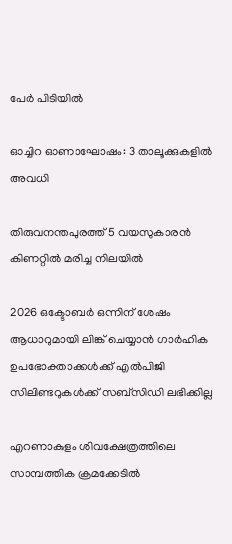പേര്‍ പിടിയില്‍

ഓച്ചിറ ഓണാഘോഷം: 3 താലൂക്കുകളില്‍ അവധി

തിരുവനന്തപുരത്ത് 5 വയസുകാരന്‍ കിണറ്റില്‍ മരിച്ച നിലയില്‍

2026 ഒക്ടോബര്‍ ഒന്നിന് ശേഷം ആധാറുമായി ലിങ്ക് ചെയ്യാന്‍ ഗാര്‍ഹിക ഉപഭോക്താക്കള്‍ക്ക് എല്‍പിജി സിലിണ്ടറുകള്‍ക്ക് സബ്സിഡി ലഭിക്കില്ല

എറണാകുളം ശിവക്ഷേത്രത്തിലെ സാമ്പത്തിക ക്രമക്കേടില്‍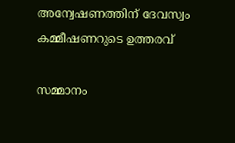അന്വേഷണത്തിന് ദേവസ്വം കമ്മീഷണറുടെ ഉത്തരവ്

സമ്മാനം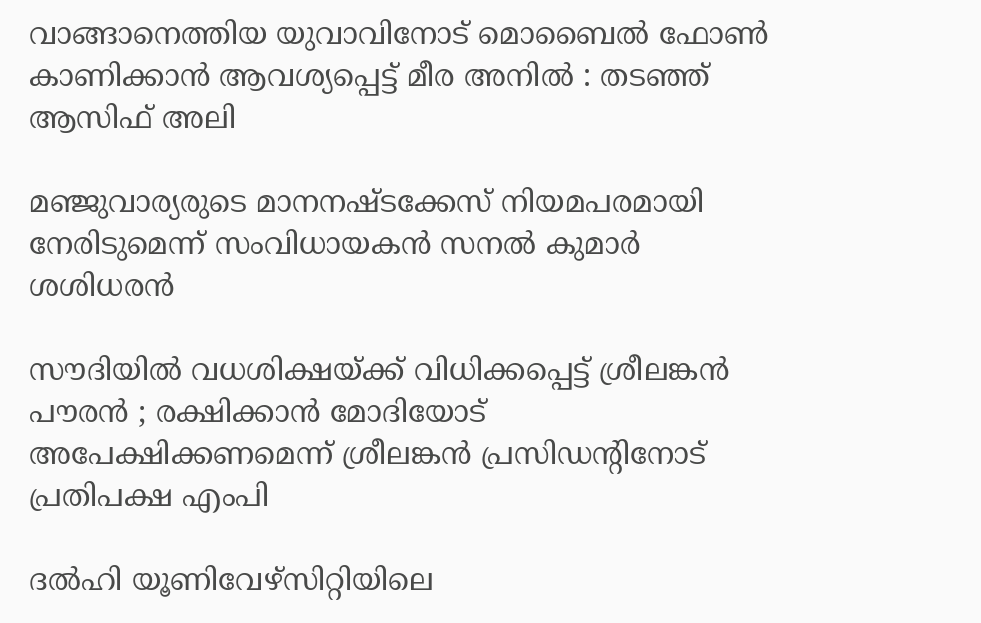വാങ്ങാനെത്തിയ യുവാവിനോട് മൊബൈൽ ഫോൺ കാണിക്കാൻ ആവശ്യപ്പെട്ട് മീര അനിൽ : തടഞ്ഞ് ആസിഫ് അലി

മഞ്ജുവാര്യരുടെ മാനനഷ്ടക്കേസ് നിയമപരമായി നേരിടുമെന്ന് സംവിധായകന്‍ സനല്‍ കുമാര്‍ ശശിധരന്‍

സൗദിയിൽ വധശിക്ഷയ്‌ക്ക് വിധിക്കപ്പെട്ട് ശ്രീലങ്കൻ പൗരൻ ; രക്ഷിക്കാൻ മോദിയോട് അപേക്ഷിക്കണമെന്ന് ശ്രീലങ്കൻ പ്രസിഡന്റിനോട് പ്രതിപക്ഷ എംപി

ദല്‍ഹി യൂണിവേഴ്സിറ്റിയിലെ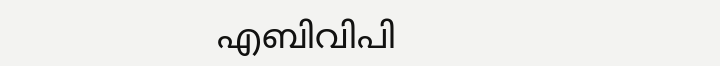എബിവിപി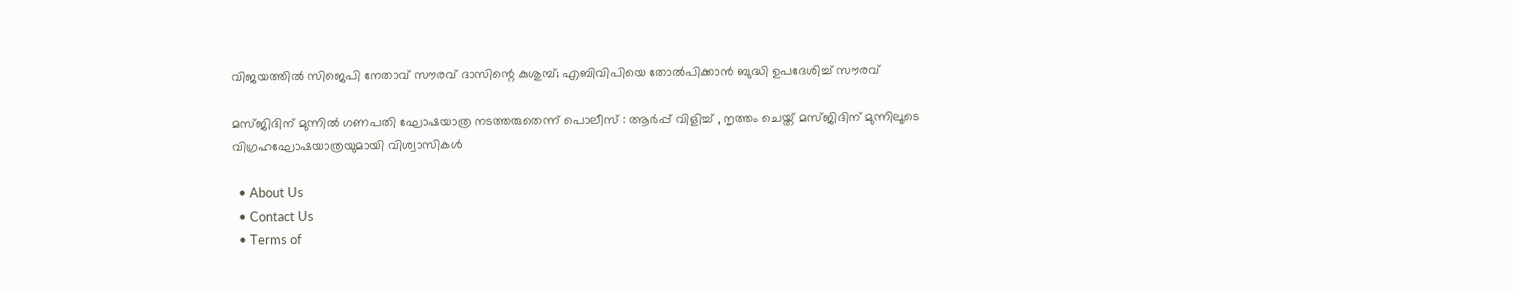വിജയത്തില്‍ സിജെപി നേതാവ് സൗരവ് ദാസിന്റെ കുശുമ്പ്; എബിവിപിയെ തോല്‍പിക്കാന്‍ ബുദ്ധി ഉപദേശിച്ച് സൗരവ്

മസ്ജിദിന് മുന്നിൽ ഗണപതി ഘോഷയാത്ര നടത്തരുതെന്ന് പൊലീസ് : ആർപ്പ് വിളിച്ച് , നൃത്തം ചെയ്ത് മസ്ജിദിന് മുന്നിലൂടെ വിഗ്രഹഘോഷയാത്രയുമായി വിശ്വാസികൾ

  • About Us
  • Contact Us
  • Terms of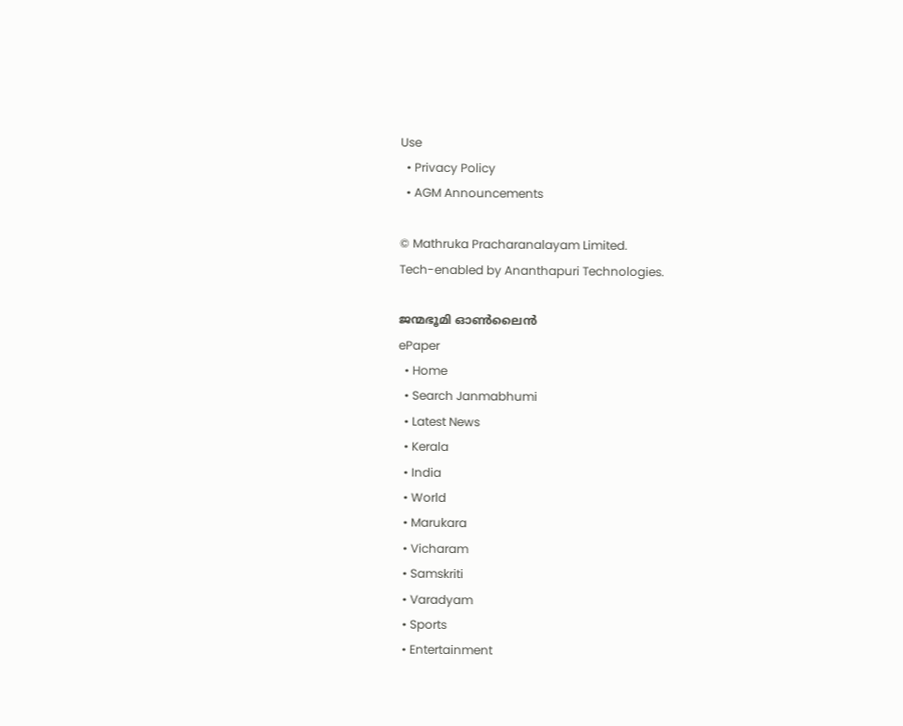Use
  • Privacy Policy
  • AGM Announcements

© Mathruka Pracharanalayam Limited.
Tech-enabled by Ananthapuri Technologies.

ജന്മഭൂമി ഓണ്‍ലൈന്‍
ePaper
  • Home
  • Search Janmabhumi
  • Latest News
  • Kerala
  • India
  • World
  • Marukara
  • Vicharam
  • Samskriti
  • Varadyam
  • Sports
  • Entertainment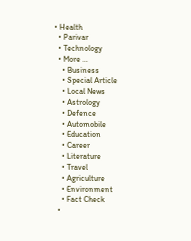• Health
  • Parivar
  • Technology
  • More …
    • Business
    • Special Article
    • Local News
    • Astrology
    • Defence
    • Automobile
    • Education
    • Career
    • Literature
    • Travel
    • Agriculture
    • Environment
    • Fact Check
  •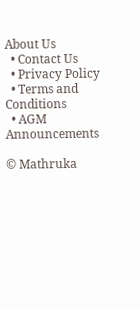About Us
  • Contact Us
  • Privacy Policy
  • Terms and Conditions
  • AGM Announcements

© Mathruka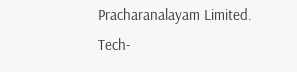Pracharanalayam Limited.
Tech-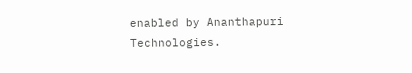enabled by Ananthapuri Technologies.